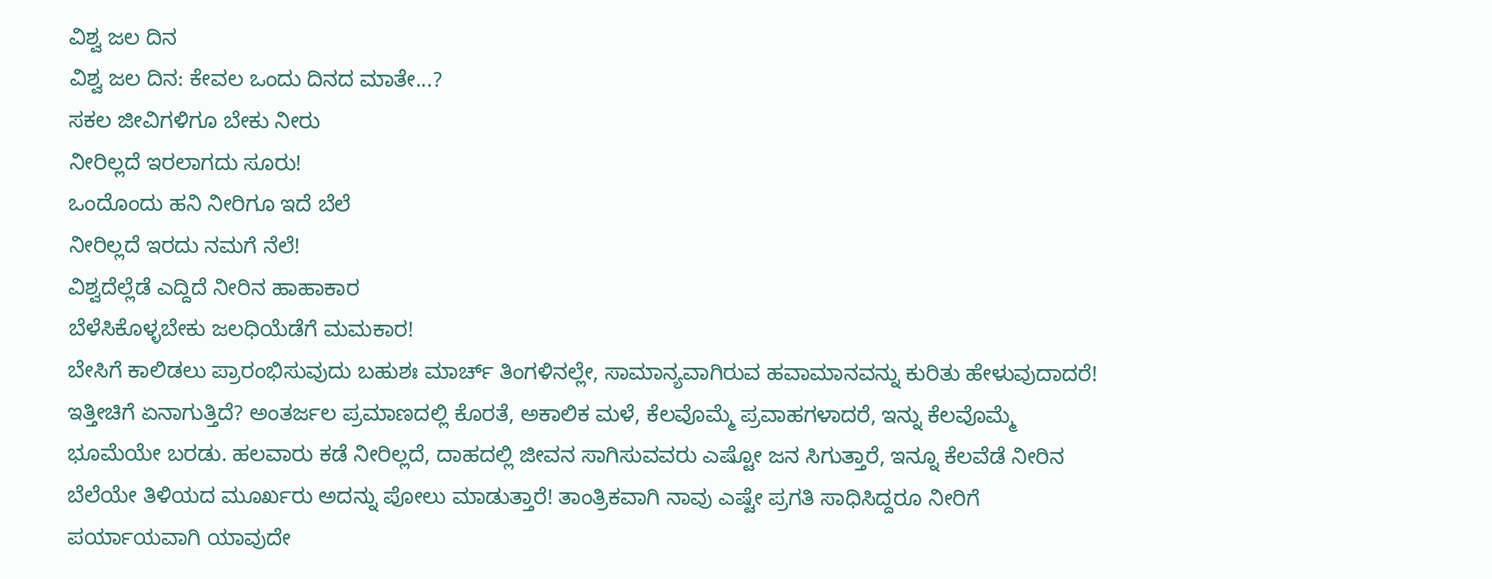ವಿಶ್ವ ಜಲ ದಿನ
ವಿಶ್ವ ಜಲ ದಿನ: ಕೇವಲ ಒಂದು ದಿನದ ಮಾತೇ...?
ಸಕಲ ಜೀವಿಗಳಿಗೂ ಬೇಕು ನೀರು
ನೀರಿಲ್ಲದೆ ಇರಲಾಗದು ಸೂರು!
ಒಂದೊಂದು ಹನಿ ನೀರಿಗೂ ಇದೆ ಬೆಲೆ
ನೀರಿಲ್ಲದೆ ಇರದು ನಮಗೆ ನೆಲೆ!
ವಿಶ್ವದೆಲ್ಲೆಡೆ ಎದ್ದಿದೆ ನೀರಿನ ಹಾಹಾಕಾರ
ಬೆಳೆಸಿಕೊಳ್ಳಬೇಕು ಜಲಧಿಯೆಡೆಗೆ ಮಮಕಾರ!
ಬೇಸಿಗೆ ಕಾಲಿಡಲು ಪ್ರಾರಂಭಿಸುವುದು ಬಹುಶಃ ಮಾರ್ಚ್ ತಿಂಗಳಿನಲ್ಲೇ, ಸಾಮಾನ್ಯವಾಗಿರುವ ಹವಾಮಾನವನ್ನು ಕುರಿತು ಹೇಳುವುದಾದರೆ! ಇತ್ತೀಚಿಗೆ ಏನಾಗುತ್ತಿದೆ? ಅಂತರ್ಜಲ ಪ್ರಮಾಣದಲ್ಲಿ ಕೊರತೆ, ಅಕಾಲಿಕ ಮಳೆ, ಕೆಲವೊಮ್ಮೆ ಪ್ರವಾಹಗಳಾದರೆ, ಇನ್ನು ಕೆಲವೊಮ್ಮೆ ಭೂಮೆಯೇ ಬರಡು. ಹಲವಾರು ಕಡೆ ನೀರಿಲ್ಲದೆ, ದಾಹದಲ್ಲಿ ಜೀವನ ಸಾಗಿಸುವವರು ಎಷ್ಟೋ ಜನ ಸಿಗುತ್ತಾರೆ, ಇನ್ನೂ ಕೆಲವೆಡೆ ನೀರಿನ ಬೆಲೆಯೇ ತಿಳಿಯದ ಮೂರ್ಖರು ಅದನ್ನು ಪೋಲು ಮಾಡುತ್ತಾರೆ! ತಾಂತ್ರಿಕವಾಗಿ ನಾವು ಎಷ್ಟೇ ಪ್ರಗತಿ ಸಾಧಿಸಿದ್ದರೂ ನೀರಿಗೆ ಪರ್ಯಾಯವಾಗಿ ಯಾವುದೇ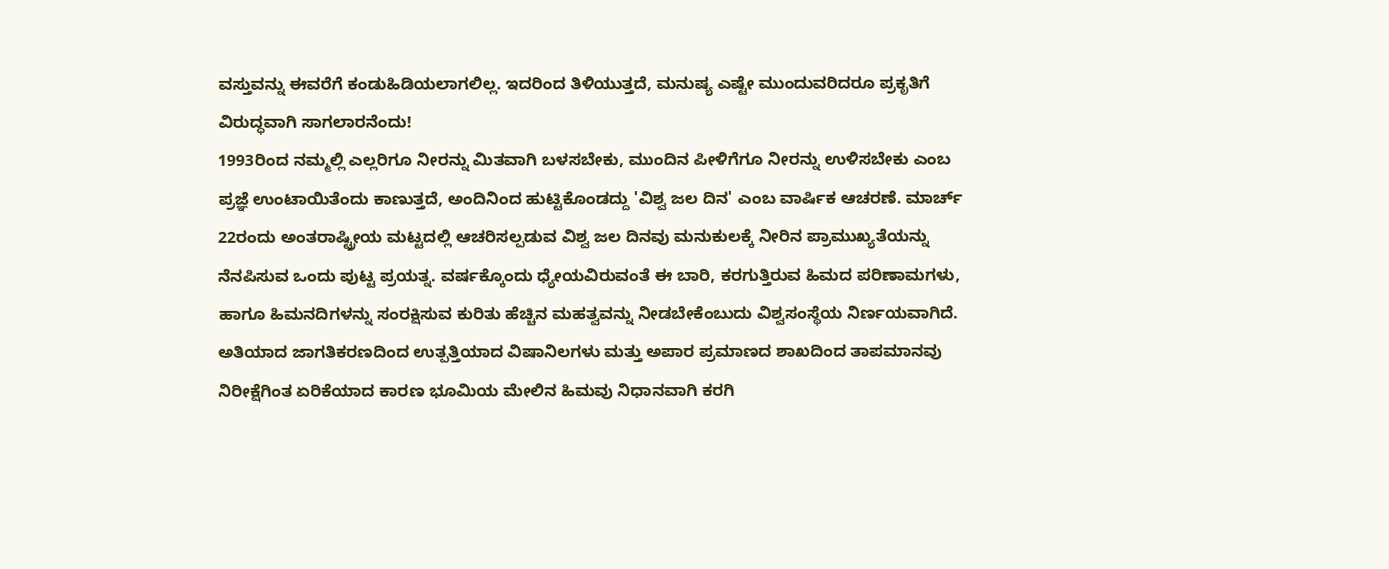ವಸ್ತುವನ್ನು ಈವರೆಗೆ ಕಂಡುಹಿಡಿಯಲಾಗಲಿಲ್ಲ. ಇದರಿಂದ ತಿಳಿಯುತ್ತದೆ, ಮನುಷ್ಯ ಎಷ್ಟೇ ಮುಂದುವರಿದರೂ ಪ್ರಕೃತಿಗೆ ವಿರುದ್ಧವಾಗಿ ಸಾಗಲಾರನೆಂದು!
1993ರಿಂದ ನಮ್ಮಲ್ಲಿ ಎಲ್ಲರಿಗೂ ನೀರನ್ನು ಮಿತವಾಗಿ ಬಳಸಬೇಕು, ಮುಂದಿನ ಪೀಳಿಗೆಗೂ ನೀರನ್ನು ಉಳಿಸಬೇಕು ಎಂಬ ಪ್ರಜ್ಞೆ ಉಂಟಾಯಿತೆಂದು ಕಾಣುತ್ತದೆ, ಅಂದಿನಿಂದ ಹುಟ್ಟಿಕೊಂಡದ್ದು 'ವಿಶ್ವ ಜಲ ದಿನ' ಎಂಬ ವಾರ್ಷಿಕ ಆಚರಣೆ. ಮಾರ್ಚ್ 22ರಂದು ಅಂತರಾಷ್ಟ್ರೀಯ ಮಟ್ಟದಲ್ಲಿ ಆಚರಿಸಲ್ಪಡುವ ವಿಶ್ವ ಜಲ ದಿನವು ಮನುಕುಲಕ್ಕೆ ನೀರಿನ ಪ್ರಾಮುಖ್ಯತೆಯನ್ನು ನೆನಪಿಸುವ ಒಂದು ಪುಟ್ಟ ಪ್ರಯತ್ನ. ವರ್ಷಕ್ಕೊಂದು ಧ್ಯೇಯವಿರುವಂತೆ ಈ ಬಾರಿ, ಕರಗುತ್ತಿರುವ ಹಿಮದ ಪರಿಣಾಮಗಳು, ಹಾಗೂ ಹಿಮನದಿಗಳನ್ನು ಸಂರಕ್ಷಿಸುವ ಕುರಿತು ಹೆಚ್ಚಿನ ಮಹತ್ವವನ್ನು ನೀಡಬೇಕೆಂಬುದು ವಿಶ್ವಸಂಸ್ಥೆಯ ನಿರ್ಣಯವಾಗಿದೆ. ಅತಿಯಾದ ಜಾಗತಿಕರಣದಿಂದ ಉತ್ಪತ್ತಿಯಾದ ವಿಷಾನಿಲಗಳು ಮತ್ತು ಅಪಾರ ಪ್ರಮಾಣದ ಶಾಖದಿಂದ ತಾಪಮಾನವು ನಿರೀಕ್ಷೆಗಿಂತ ಏರಿಕೆಯಾದ ಕಾರಣ ಭೂಮಿಯ ಮೇಲಿನ ಹಿಮವು ನಿಧಾನವಾಗಿ ಕರಗಿ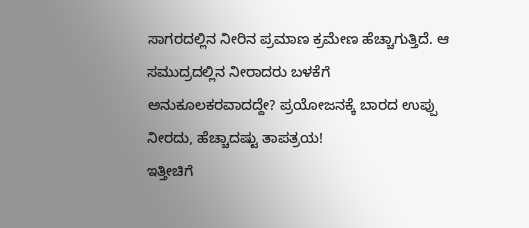ಸಾಗರದಲ್ಲಿನ ನೀರಿನ ಪ್ರಮಾಣ ಕ್ರಮೇಣ ಹೆಚ್ಚಾಗುತ್ತಿದೆ. ಆ ಸಮುದ್ರದಲ್ಲಿನ ನೀರಾದರು ಬಳಕೆಗೆ ಅನುಕೂಲಕರವಾದದ್ದೇ? ಪ್ರಯೋಜನಕ್ಕೆ ಬಾರದ ಉಪ್ಪು ನೀರದು, ಹೆಚ್ಚಾದಷ್ಟು ತಾಪತ್ರಯ!
ಇತ್ತೀಚಿಗೆ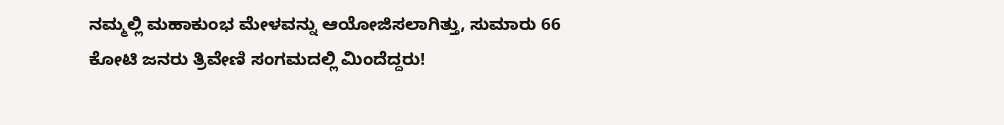ನಮ್ಮಲ್ಲಿ ಮಹಾಕುಂಭ ಮೇಳವನ್ನು ಆಯೋಜಿಸಲಾಗಿತ್ತು, ಸುಮಾರು 66 ಕೋಟಿ ಜನರು ತ್ರಿವೇಣಿ ಸಂಗಮದಲ್ಲಿ ಮಿಂದೆದ್ದರು!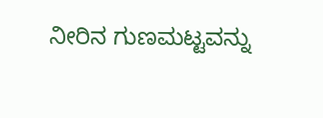ನೀರಿನ ಗುಣಮಟ್ಟವನ್ನು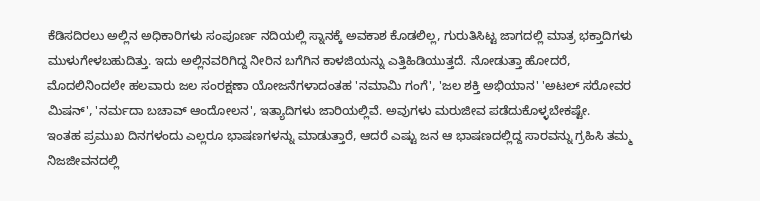ಕೆಡಿಸದಿರಲು ಅಲ್ಲಿನ ಅಧಿಕಾರಿಗಳು ಸಂಪೂರ್ಣ ನದಿಯಲ್ಲಿ ಸ್ನಾನಕ್ಕೆ ಅವಕಾಶ ಕೊಡಲಿಲ್ಲ, ಗುರುತಿಸಿಟ್ಟ ಜಾಗದಲ್ಲಿ ಮಾತ್ರ ಭಕ್ತಾದಿಗಳು ಮುಳುಗೇಳಬಹುದಿತ್ತು. ಇದು ಅಲ್ಲಿನವರಿಗಿದ್ದ ನೀರಿನ ಬಗೆಗಿನ ಕಾಳಜಿಯನ್ನು ಎತ್ತಿಹಿಡಿಯುತ್ತದೆ. ನೋಡುತ್ತಾ ಹೋದರೆ, ಮೊದಲಿನಿಂದಲೇ ಹಲವಾರು ಜಲ ಸಂರಕ್ಷಣಾ ಯೋಜನೆಗಳಾದಂತಹ 'ನಮಾಮಿ ಗಂಗೆ', 'ಜಲ ಶಕ್ತಿ ಅಭಿಯಾನ' 'ಅಟಲ್ ಸರೋವರ ಮಿಷನ್', 'ನರ್ಮದಾ ಬಚಾವ್ ಆಂದೋಲನ', ಇತ್ಯಾದಿಗಳು ಜಾರಿಯಲ್ಲಿವೆ. ಅವುಗಳು ಮರುಜೀವ ಪಡೆದುಕೊಳ್ಳಬೇಕಷ್ಟೇ.
ಇಂತಹ ಪ್ರಮುಖ ದಿನಗಳಂದು ಎಲ್ಲರೂ ಭಾಷಣಗಳನ್ನು ಮಾಡುತ್ತಾರೆ, ಆದರೆ ಎಷ್ಟು ಜನ ಆ ಭಾಷಣದಲ್ಲಿದ್ದ ಸಾರವನ್ನು ಗ್ರಹಿಸಿ ತಮ್ಮ ನಿಜಜೀವನದಲ್ಲಿ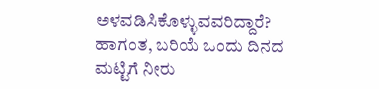ಅಳವಡಿಸಿಕೊಳ್ಳುವವರಿದ್ದಾರೆ? ಹಾಗಂತ, ಬರಿಯೆ ಒಂದು ದಿನದ ಮಟ್ಟಿಗೆ ನೀರು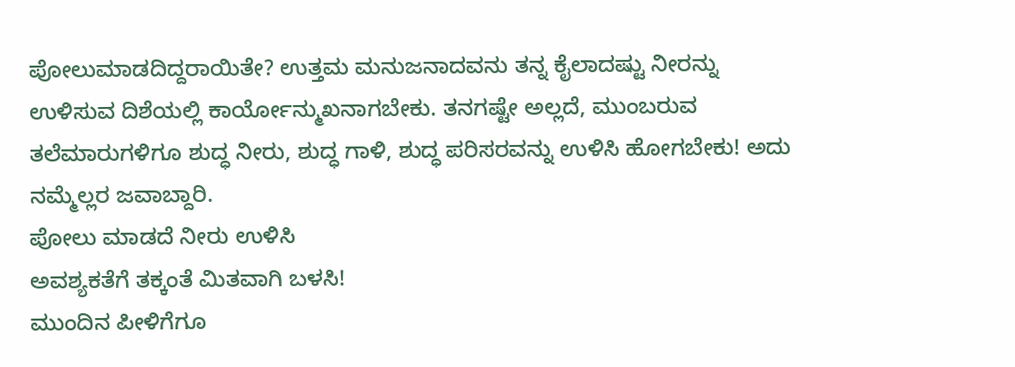ಪೋಲುಮಾಡದಿದ್ದರಾಯಿತೇ? ಉತ್ತಮ ಮನುಜನಾದವನು ತನ್ನ ಕೈಲಾದಷ್ಟು ನೀರನ್ನು ಉಳಿಸುವ ದಿಶೆಯಲ್ಲಿ ಕಾರ್ಯೋನ್ಮುಖನಾಗಬೇಕು. ತನಗಷ್ಟೇ ಅಲ್ಲದೆ, ಮುಂಬರುವ ತಲೆಮಾರುಗಳಿಗೂ ಶುದ್ಧ ನೀರು, ಶುದ್ಧ ಗಾಳಿ, ಶುದ್ಧ ಪರಿಸರವನ್ನು ಉಳಿಸಿ ಹೋಗಬೇಕು! ಅದು ನಮ್ಮೆಲ್ಲರ ಜವಾಬ್ದಾರಿ.
ಪೋಲು ಮಾಡದೆ ನೀರು ಉಳಿಸಿ
ಅವಶ್ಯಕತೆಗೆ ತಕ್ಕಂತೆ ಮಿತವಾಗಿ ಬಳಸಿ!
ಮುಂದಿನ ಪೀಳಿಗೆಗೂ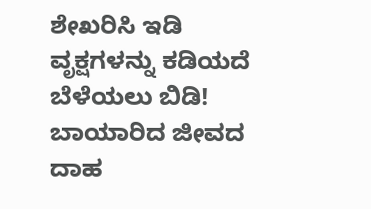ಶೇಖರಿಸಿ ಇಡಿ
ವೃಕ್ಷಗಳನ್ನು ಕಡಿಯದೆ ಬೆಳೆಯಲು ಬಿಡಿ!
ಬಾಯಾರಿದ ಜೀವದ ದಾಹ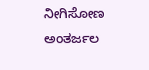ನೀಗಿಸೋಣ
ಅಂತರ್ಜಲ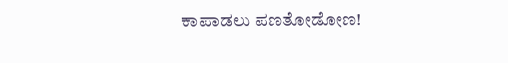ಕಾಪಾಡಲು ಪಣತೋಡೋಣ!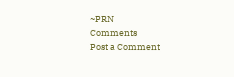~PRN
Comments
Post a Comment